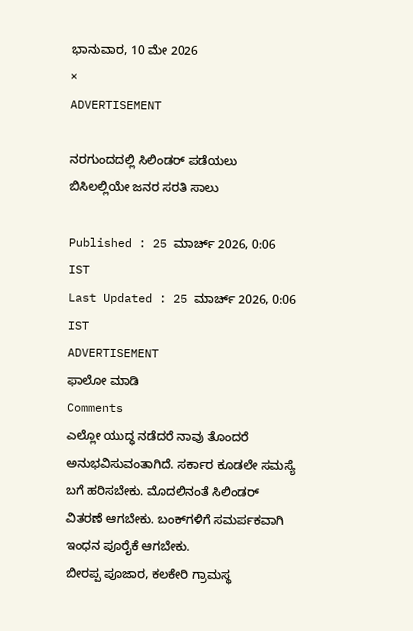ಭಾನುವಾರ, 10 ಮೇ 2026
×
ADVERTISEMENT

ನರಗುಂದದಲ್ಲಿ ಸಿಲಿಂಡರ್ ಪಡೆಯಲು ಬಿಸಿಲಲ್ಲಿಯೇ ಜನರ ಸರತಿ ಸಾಲು

Published : 25 ಮಾರ್ಚ್ 2026, 0:06 IST
Last Updated : 25 ಮಾರ್ಚ್ 2026, 0:06 IST
ADVERTISEMENT
ಫಾಲೋ ಮಾಡಿ
Comments
ಎಲ್ಲೋ ಯುದ್ಧ ನಡೆದರೆ ನಾವು ತೊಂದರೆ ಅನುಭವಿಸುವಂತಾಗಿದೆ. ಸರ್ಕಾರ ಕೂಡಲೇ ಸಮಸ್ಯೆ ಬಗೆ ಹರಿಸಬೇಕು. ಮೊದಲಿನಂತೆ ಸಿಲಿಂಡರ್ ವಿತರಣೆ ಆಗಬೇಕು. ಬಂಕ್‌ಗಳಿಗೆ ಸಮರ್ಪಕವಾಗಿ ಇಂಧನ ಪೂರೈಕೆ ಆಗಬೇಕು.
ಬೀರಪ್ಪ ಪೂಜಾರ, ಕಲಕೇರಿ ಗ್ರಾಮಸ್ಥ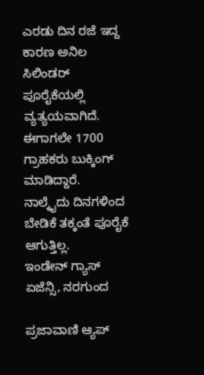ಎರಡು ದಿನ ರಜೆ ಇದ್ದ ಕಾರಣ ಅನಿಲ ಸಿಲಿಂಡರ್ ಪೂರೈಕೆಯಲ್ಲಿ ವ್ಯತ್ಯಯವಾಗಿದೆ. ಈಗಾಗಲೇ 1700 ಗ್ರಾಹಕರು ಬುಕ್ಕಿಂಗ್ ಮಾಡಿದ್ದಾರೆ. ನಾಲ್ಕೈದು ದಿನಗಳಿಂದ ಬೇಡಿಕೆ ತಕ್ಕಂತೆ ಪೂರೈಕೆ ಆಗುತ್ತಿಲ್ಲ.
ಇಂಡೇನ್ ಗ್ಯಾಸ್ ಏಜೆನ್ಸಿ, ನರಗುಂದ

ಪ್ರಜಾವಾಣಿ ಆ್ಯಪ್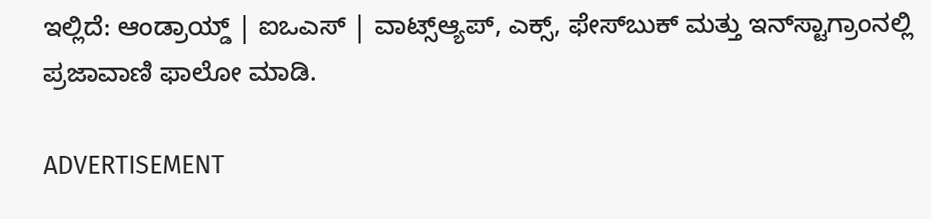ಇಲ್ಲಿದೆ: ಆಂಡ್ರಾಯ್ಡ್ | ಐಒಎಸ್ | ವಾಟ್ಸ್ಆ್ಯಪ್, ಎಕ್ಸ್, ಫೇಸ್‌ಬುಕ್ ಮತ್ತು ಇನ್‌ಸ್ಟಾಗ್ರಾಂನಲ್ಲಿ ಪ್ರಜಾವಾಣಿ ಫಾಲೋ ಮಾಡಿ.

ADVERTISEMENT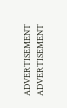ADVERTISEMENT
ADVERTISEMENT